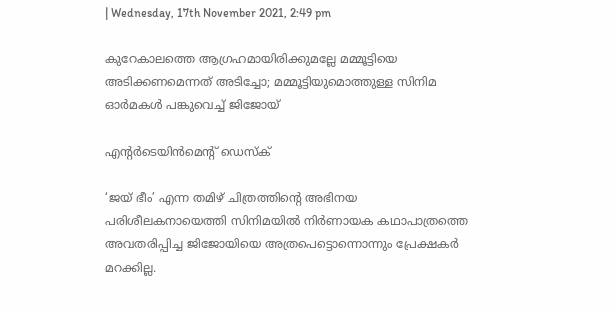| Wednesday, 17th November 2021, 2:49 pm

കുറേകാലത്തെ ആഗ്രഹമായിരിക്കുമല്ലേ മമ്മൂട്ടിയെ അടിക്കണമെന്നത് അടിച്ചോ; മമ്മൂട്ടിയുമൊത്തുള്ള സിനിമ ഓര്‍മകള്‍ പങ്കുവെച്ച് ജിജോയ്

എന്റര്‍ടെയിന്‍മെന്റ് ഡെസ്‌ക്

‘ജയ് ഭീം’ എന്ന തമിഴ് ചിത്രത്തിന്റെ അഭിനയ പരിശീലകനായെത്തി സിനിമയില്‍ നിര്‍ണായക കഥാപാത്രത്തെ അവതരിപ്പിച്ച ജിജോയിയെ അത്രപെട്ടൊന്നൊന്നും പ്രേക്ഷകര്‍ മറക്കില്ല.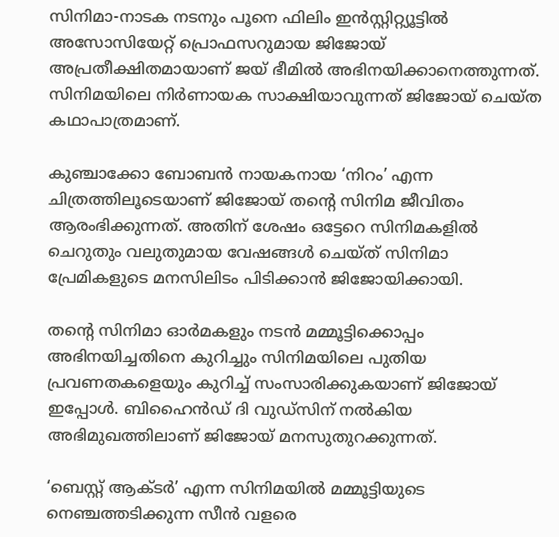സിനിമാ-നാടക നടനും പൂനെ ഫിലിം ഇന്‍സ്റ്റിറ്റ്യൂട്ടില്‍ അസോസിയേറ്റ് പ്രൊഫസറുമായ ജിജോയ് അപ്രതീക്ഷിതമായാണ് ജയ് ഭീമില്‍ അഭിനയിക്കാനെത്തുന്നത്. സിനിമയിലെ നിര്‍ണായക സാക്ഷിയാവുന്നത് ജിജോയ് ചെയ്ത കഥാപാത്രമാണ്.

കുഞ്ചാക്കോ ബോബന്‍ നായകനായ ‘നിറം’ എന്ന ചിത്രത്തിലൂടെയാണ് ജിജോയ് തന്റെ സിനിമ ജീവിതം ആരംഭിക്കുന്നത്. അതിന് ശേഷം ഒട്ടേറെ സിനിമകളില്‍ ചെറുതും വലുതുമായ വേഷങ്ങള്‍ ചെയ്ത് സിനിമാ പ്രേമികളുടെ മനസിലിടം പിടിക്കാന്‍ ജിജോയിക്കായി.

തന്റെ സിനിമാ ഓര്‍മകളും നടന്‍ മമ്മൂട്ടിക്കൊപ്പം അഭിനയിച്ചതിനെ കുറിച്ചും സിനിമയിലെ പുതിയ പ്രവണതകളെയും കുറിച്ച് സംസാരിക്കുകയാണ് ജിജോയ് ഇപ്പോള്‍. ബിഹൈന്‍ഡ് ദി വുഡ്സിന് നല്‍കിയ അഭിമുഖത്തിലാണ് ജിജോയ് മനസുതുറക്കുന്നത്.

‘ബെസ്റ്റ് ആക്ടര്‍’ എന്ന സിനിമയില്‍ മമ്മൂട്ടിയുടെ നെഞ്ചത്തടിക്കുന്ന സീന്‍ വളരെ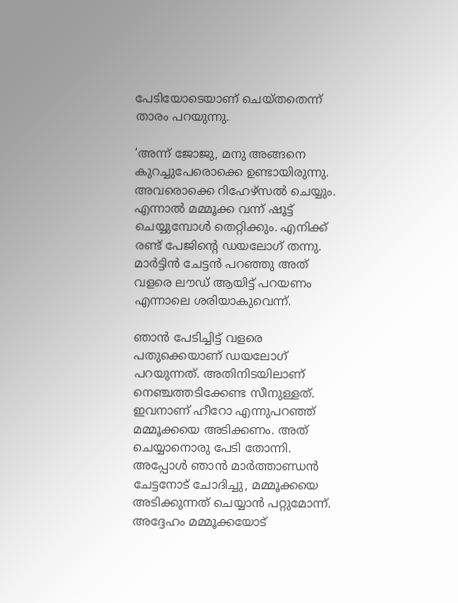പേടിയോടെയാണ് ചെയ്തതെന്ന് താരം പറയുന്നു.

‘അന്ന് ജോജു, മനു അങ്ങനെ കുറച്ചുപേരൊക്കെ ഉണ്ടായിരുന്നു. അവരൊക്കെ റിഹേഴ്‌സല്‍ ചെയ്യും. എന്നാല്‍ മമ്മൂക്ക വന്ന് ഷൂട്ട് ചെയ്യുമ്പോള്‍ തെറ്റിക്കും. എനിക്ക് രണ്ട് പേജിന്റെ ഡയലോഗ് തന്നു. മാര്‍ട്ടിന്‍ ചേട്ടന്‍ പറഞ്ഞു അത് വളരെ ലൗഡ് ആയിട്ട് പറയണം എന്നാലെ ശരിയാകുവെന്ന്.

ഞാന്‍ പേടിച്ചിട്ട് വളരെ പതുക്കെയാണ് ഡയലോഗ് പറയുന്നത്. അതിനിടയിലാണ് നെഞ്ചത്തടിക്കേണ്ട സീനുള്ളത്. ഇവനാണ് ഹീറോ എന്നുപറഞ്ഞ് മമ്മൂക്കയെ അടിക്കണം. അത് ചെയ്യാനൊരു പേടി തോന്നി. അപ്പോള്‍ ഞാന്‍ മാര്‍ത്താണ്ഡന്‍ ചേട്ടനോട് ചോദിച്ചു, മമ്മൂക്കയെ അടിക്കുന്നത് ചെയ്യാന്‍ പറ്റുമോന്ന്. അദ്ദേഹം മമ്മൂക്കയോട്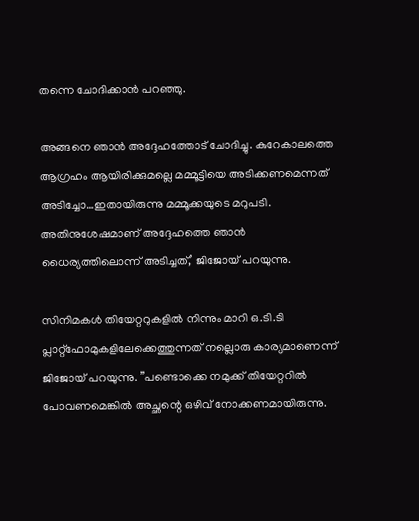തന്നെ ചോദിക്കാന്‍ പറഞ്ഞു.

അങ്ങനെ ഞാന്‍ അദ്ദേഹത്തോട് ചോദിച്ചു. കുറേകാലത്തെ ആഗ്രഹം ആയിരിക്കുമല്ലെ മമ്മൂട്ടിയെ അടിക്കണമെന്നത് അടിച്ചോ…ഇതായിരുന്നു മമ്മൂക്കയുടെ മറുപടി. അതിനുശേഷമാണ് അദ്ദേഹത്തെ ഞാന്‍ ധൈര്യത്തിലൊന്ന് അടിച്ചത്,’ ജിജോയ് പറയുന്നു.

സിനിമകള്‍ തിയേറ്ററുകളില്‍ നിന്നും മാറി ഒ.ടി.ടി പ്ലാറ്റ്ഫോമുകളിലേക്കെത്തുന്നത് നല്ലൊരു കാര്യമാണെന്ന് ജിജോയ് പറയുന്നു. ”പണ്ടൊക്കെ നമുക്ക് തിയേറ്ററില്‍ പോവണമെങ്കില്‍ അച്ഛന്റെ ഒഴിവ് നോക്കണമായിരുന്നു.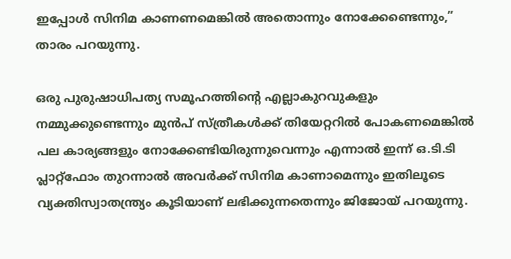ഇപ്പോള്‍ സിനിമ കാണണമെങ്കില്‍ അതൊന്നും നോക്കേണ്ടെന്നും,” താരം പറയുന്നു.

ഒരു പുരുഷാധിപത്യ സമൂഹത്തിന്റെ എല്ലാകുറവുകളും നമ്മുക്കുണ്ടെന്നും മുന്‍പ് സ്ത്രീകള്‍ക്ക് തിയേറ്ററില്‍ പോകണമെങ്കില്‍ പല കാര്യങ്ങളും നോക്കേണ്ടിയിരുന്നുവെന്നും എന്നാല്‍ ഇന്ന് ഒ.ടി.ടി പ്ലാറ്റ്‌ഫോം തുറന്നാല്‍ അവര്‍ക്ക് സിനിമ കാണാമെന്നും ഇതിലൂടെ വ്യക്തിസ്വാതന്ത്ര്യം കൂടിയാണ് ലഭിക്കുന്നതെന്നും ജിജോയ് പറയുന്നു.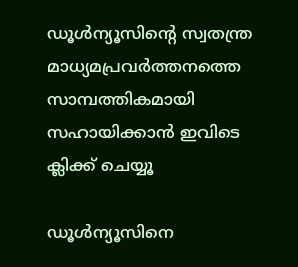ഡൂള്‍ന്യൂസിന്റെ സ്വതന്ത്ര മാധ്യമപ്രവര്‍ത്തനത്തെ സാമ്പത്തികമായി സഹായിക്കാന്‍ ഇവിടെ ക്ലിക്ക് ചെയ്യൂ

ഡൂള്‍ന്യൂസിനെ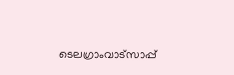ടെലഗ്രാംവാട്‌സാപ്പ്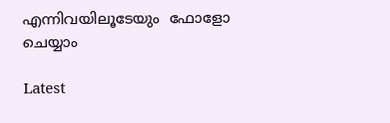എന്നിവയിലൂടേയും  ഫോളോ ചെയ്യാം

Latest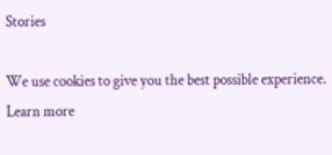Stories

We use cookies to give you the best possible experience. Learn more